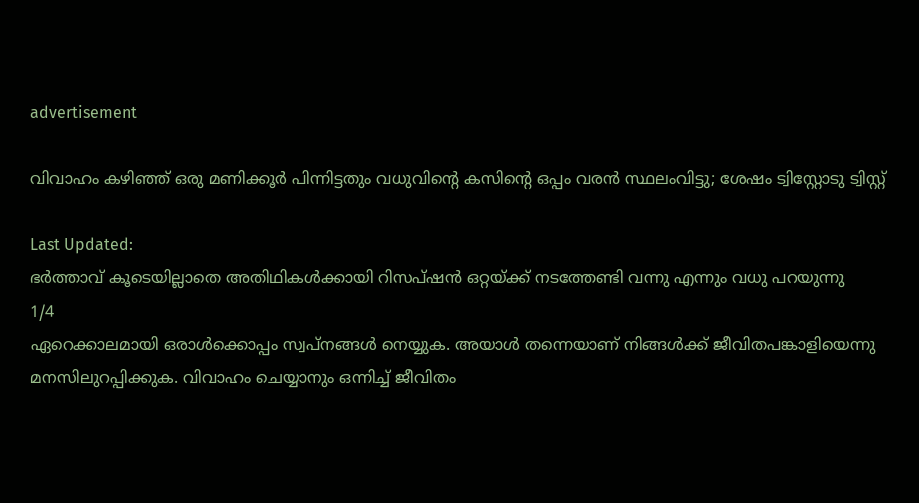advertisement

വിവാഹം കഴിഞ്ഞ് ഒരു മണിക്കൂർ പിന്നിട്ടതും വധുവിന്റെ കസിന്റെ ഒപ്പം വരൻ സ്ഥലംവിട്ടു; ശേഷം ട്വിസ്റ്റോടു ട്വിസ്റ്റ്

Last Updated:
ഭർത്താവ് കൂടെയില്ലാതെ അതിഥികൾക്കായി റിസപ്ഷൻ ഒറ്റയ്ക്ക് നടത്തേണ്ടി വന്നു എന്നും വധു പറയുന്നു
1/4
ഏറെക്കാലമായി ഒരാൾക്കൊപ്പം സ്വപ്‌നങ്ങൾ നെയ്യുക. അയാൾ തന്നെയാണ് നിങ്ങൾക്ക് ജീവിതപങ്കാളിയെന്നു മനസിലുറപ്പിക്കുക. വിവാഹം ചെയ്യാനും ഒന്നിച്ച് ജീവിതം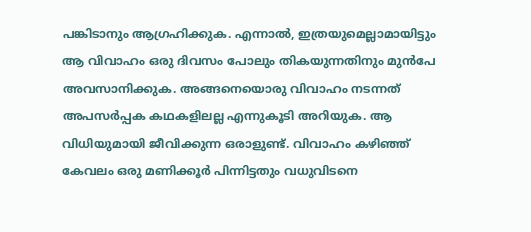പങ്കിടാനും ആഗ്രഹിക്കുക. എന്നാൽ, ഇത്രയുമെല്ലാമായിട്ടും ആ വിവാഹം ഒരു ദിവസം പോലും തികയുന്നതിനും മുൻപേ അവസാനിക്കുക. അങ്ങനെയൊരു വിവാഹം നടന്നത് അപസർപ്പക കഥകളിലല്ല എന്നുകൂടി അറിയുക. ആ വിധിയുമായി ജീവിക്കുന്ന ഒരാളുണ്ട്. വിവാഹം കഴിഞ്ഞ് കേവലം ഒരു മണിക്കൂർ പിന്നിട്ടതും വധുവിടനെ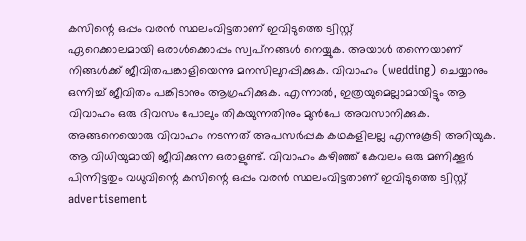കസിന്റെ ഒപ്പം വരൻ സ്ഥലംവിട്ടതാണ് ഇവിടുത്തെ ട്വിസ്റ്റ്
ഏറെക്കാലമായി ഒരാൾക്കൊപ്പം സ്വപ്‌നങ്ങൾ നെയ്യുക. അയാൾ തന്നെയാണ് നിങ്ങൾക്ക് ജീവിതപങ്കാളിയെന്നു മനസിലുറപ്പിക്കുക. വിവാഹം (wedding) ചെയ്യാനും ഒന്നിച്ച് ജീവിതം പങ്കിടാനും ആഗ്രഹിക്കുക. എന്നാൽ, ഇത്രയുമെല്ലാമായിട്ടും ആ വിവാഹം ഒരു ദിവസം പോലും തികയുന്നതിനും മുൻപേ അവസാനിക്കുക. അങ്ങനെയൊരു വിവാഹം നടന്നത് അപസർപ്പക കഥകളിലല്ല എന്നുകൂടി അറിയുക. ആ വിധിയുമായി ജീവിക്കുന്ന ഒരാളുണ്ട്. വിവാഹം കഴിഞ്ഞ് കേവലം ഒരു മണിക്കൂർ പിന്നിട്ടതും വധുവിന്റെ കസിന്റെ ഒപ്പം വരൻ സ്ഥലംവിട്ടതാണ് ഇവിടുത്തെ ട്വിസ്റ്റ്
advertisement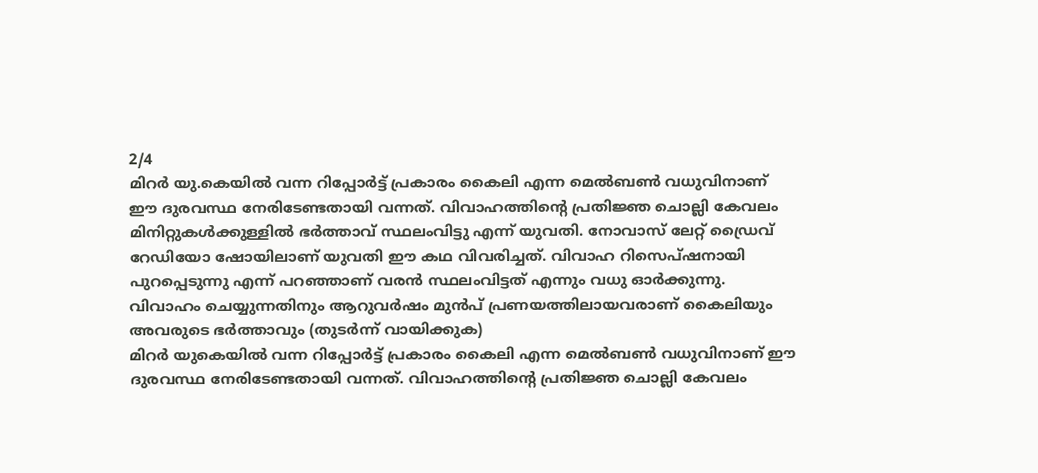2/4
മിറർ യു.കെയിൽ വന്ന റിപ്പോർട്ട് പ്രകാരം കൈലി എന്ന മെൽബൺ വധുവിനാണ് ഈ ദുരവസ്ഥ നേരിടേണ്ടതായി വന്നത്. വിവാഹത്തിന്റെ പ്രതിജ്ഞ ചൊല്ലി കേവലം മിനിറ്റുകൾക്കുള്ളിൽ ഭർത്താവ് സ്ഥലംവിട്ടു എന്ന് യുവതി. നോവാസ് ലേറ്റ് ഡ്രൈവ് റേഡിയോ ഷോയിലാണ് യുവതി ഈ കഥ വിവരിച്ചത്. വിവാഹ റിസെപ്ഷനായി പുറപ്പെടുന്നു എന്ന് പറഞ്ഞാണ് വരൻ സ്ഥലംവിട്ടത് എന്നും വധു ഓർക്കുന്നു. വിവാഹം ചെയ്യുന്നതിനും ആറുവർഷം മുൻപ് പ്രണയത്തിലായവരാണ് കൈലിയും അവരുടെ ഭർത്താവും (തുടർന്ന് വായിക്കുക)
മിറർ യുകെയിൽ വന്ന റിപ്പോർട്ട് പ്രകാരം കൈലി എന്ന മെൽബൺ വധുവിനാണ് ഈ ദുരവസ്ഥ നേരിടേണ്ടതായി വന്നത്. വിവാഹത്തിന്റെ പ്രതിജ്ഞ ചൊല്ലി കേവലം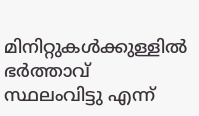മിനിറ്റുകൾക്കുള്ളിൽ ഭർത്താവ് സ്ഥലംവിട്ടു എന്ന്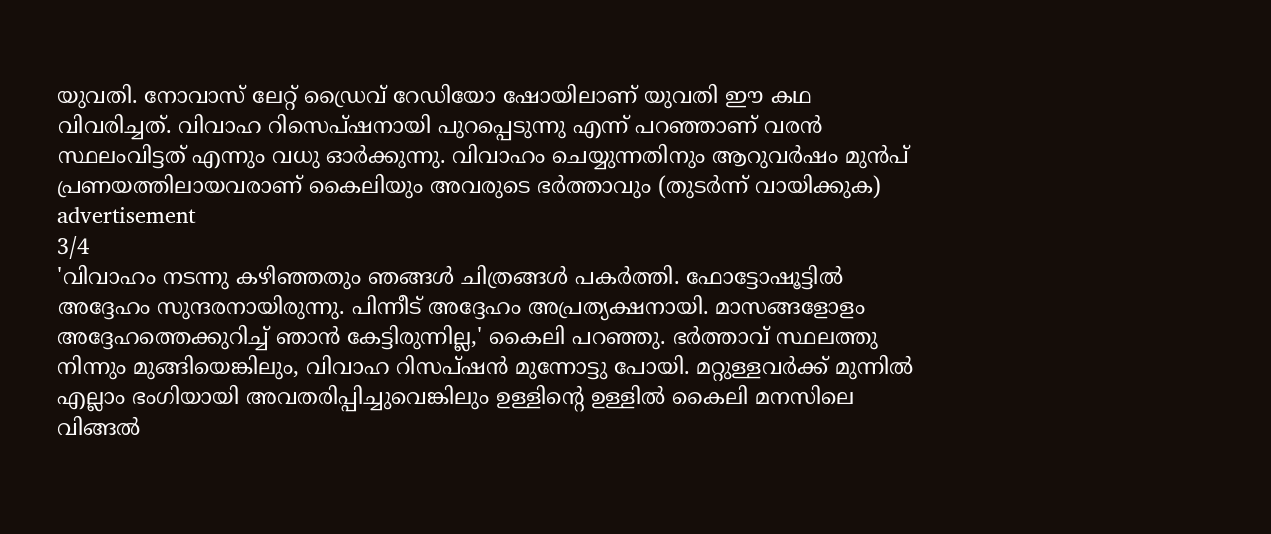യുവതി. നോവാസ് ലേറ്റ് ഡ്രൈവ് റേഡിയോ ഷോയിലാണ് യുവതി ഈ കഥ വിവരിച്ചത്. വിവാഹ റിസെപ്ഷനായി പുറപ്പെടുന്നു എന്ന് പറഞ്ഞാണ് വരൻ സ്ഥലംവിട്ടത് എന്നും വധു ഓർക്കുന്നു. വിവാഹം ചെയ്യുന്നതിനും ആറുവർഷം മുൻപ് പ്രണയത്തിലായവരാണ് കൈലിയും അവരുടെ ഭർത്താവും (തുടർന്ന് വായിക്കുക)
advertisement
3/4
'വിവാഹം നടന്നു കഴിഞ്ഞതും ഞങ്ങൾ ചിത്രങ്ങൾ പകർത്തി. ഫോട്ടോഷൂട്ടിൽ അദ്ദേഹം സുന്ദരനായിരുന്നു. പിന്നീട് അദ്ദേഹം അപ്രത്യക്ഷനായി. മാസങ്ങളോളം അദ്ദേഹത്തെക്കുറിച്ച് ഞാൻ കേട്ടിരുന്നില്ല,' കൈലി പറഞ്ഞു. ഭർത്താവ് സ്ഥലത്തു നിന്നും മുങ്ങിയെങ്കിലും, വിവാഹ റിസപ്ഷൻ മുന്നോട്ടു പോയി. മറ്റുള്ളവർക്ക് മുന്നിൽ എല്ലാം ഭംഗിയായി അവതരിപ്പിച്ചുവെങ്കിലും ഉള്ളിന്റെ ഉള്ളിൽ കൈലി മനസിലെ വിങ്ങൽ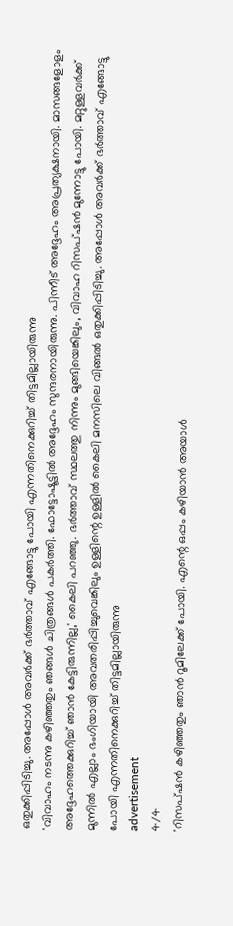ഒതുക്കിപ്പിടിച്ചു. അപ്പോൾ അവർക്ക് ഭർത്താവ് എങ്ങോട്ടു പോയി എന്നതിനെക്കുറിച്ച് തിട്ടമില്ലായിരുന്നു
'വിവാഹം നടന്നു കഴിഞ്ഞതും ഞങ്ങൾ ചിത്രങ്ങൾ പകർത്തി. ഫോട്ടോഷൂട്ടിൽ അദ്ദേഹം സുന്ദരനായിരുന്നു. പിന്നീട് അദ്ദേഹം അപ്രത്യക്ഷനായി. മാസങ്ങളോളം അദ്ദേഹത്തെക്കുറിച്ച് ഞാൻ കേട്ടിരുന്നില്ല,' കൈലി പറഞ്ഞു. ഭർത്താവ് സ്ഥലത്തു നിന്നും മുങ്ങിയെങ്കിലും, വിവാഹ റിസപ്ഷൻ മുന്നോട്ടു പോയി. മറ്റുള്ളവർക്ക് മുന്നിൽ എല്ലാം ഭംഗിയായി അവതരിപ്പിച്ചുവെങ്കിലും ഉള്ളിന്റെ ഉള്ളിൽ കൈലി മനസിലെ വിങ്ങൽ ഒതുക്കിപ്പിടിച്ചു. അപ്പോൾ അവർക്ക് ഭർത്താവ് എങ്ങോട്ടു പോയി എന്നതിനെക്കുറിച്ച് തിട്ടമില്ലായിരുന്നു
advertisement
4/4
'റിസപ്ഷൻ കഴിഞ്ഞതും ഞാൻ റൂമിലേക്ക് പോയി. എന്റെ ഒപ്പം കഴിയാൻ അയാൾ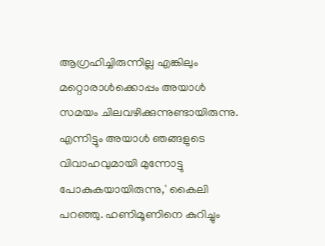ആഗ്രഹിച്ചിരുന്നില്ല എങ്കിലും മറ്റൊരാൾക്കൊപ്പം അയാൾ സമയം ചിലവഴിക്കുന്നുണ്ടായിരുന്നു. എന്നിട്ടും അയാൾ ഞങ്ങളുടെ വിവാഹവുമായി മുന്നോട്ടു പോകുകയായിരുന്നു,' കൈലി പറഞ്ഞു. ഹണിമൂണിനെ കുറിച്ചും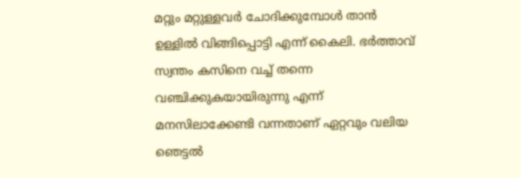മറ്റും മറ്റുള്ളവർ ചോദിക്കുമ്പോൾ താൻ ഉള്ളിൽ വിങ്ങിപ്പൊട്ടി എന്ന് കൈലി. ഭർത്താവ് സ്വന്തം കസിനെ വച്ച് തന്നെ വഞ്ചിക്കുകയായിരുന്നു എന്ന് മനസിലാക്കേണ്ടി വന്നതാണ് ഏറ്റവും വലിയ ഞെട്ടൽ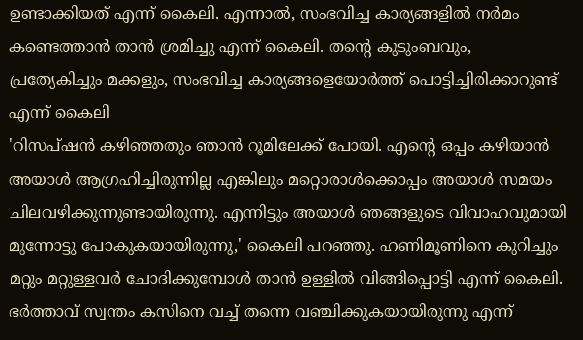ഉണ്ടാക്കിയത് എന്ന് കൈലി. എന്നാൽ, സംഭവിച്ച കാര്യങ്ങളിൽ നർമം കണ്ടെത്താൻ താൻ ശ്രമിച്ചു എന്ന് കൈലി. തന്റെ കുടുംബവും, പ്രത്യേകിച്ചും മക്കളും, സംഭവിച്ച കാര്യങ്ങളെയോർത്ത് പൊട്ടിച്ചിരിക്കാറുണ്ട് എന്ന് കൈലി
'റിസപ്ഷൻ കഴിഞ്ഞതും ഞാൻ റൂമിലേക്ക് പോയി. എന്റെ ഒപ്പം കഴിയാൻ അയാൾ ആഗ്രഹിച്ചിരുന്നില്ല എങ്കിലും മറ്റൊരാൾക്കൊപ്പം അയാൾ സമയം ചിലവഴിക്കുന്നുണ്ടായിരുന്നു. എന്നിട്ടും അയാൾ ഞങ്ങളുടെ വിവാഹവുമായി മുന്നോട്ടു പോകുകയായിരുന്നു,' കൈലി പറഞ്ഞു. ഹണിമൂണിനെ കുറിച്ചും മറ്റും മറ്റുള്ളവർ ചോദിക്കുമ്പോൾ താൻ ഉള്ളിൽ വിങ്ങിപ്പൊട്ടി എന്ന് കൈലി. ഭർത്താവ് സ്വന്തം കസിനെ വച്ച് തന്നെ വഞ്ചിക്കുകയായിരുന്നു എന്ന്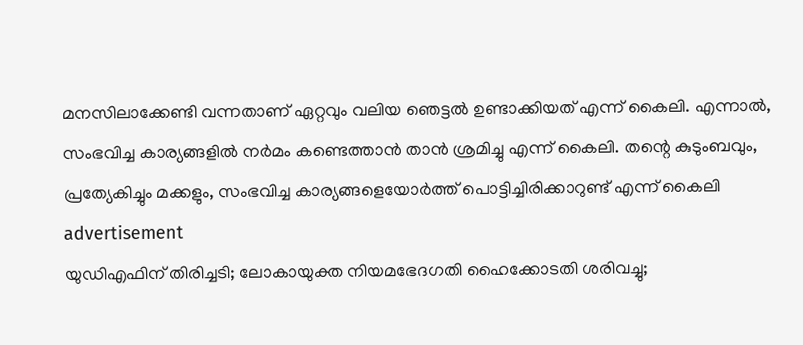മനസിലാക്കേണ്ടി വന്നതാണ് ഏറ്റവും വലിയ ഞെട്ടൽ ഉണ്ടാക്കിയത് എന്ന് കൈലി. എന്നാൽ, സംഭവിച്ച കാര്യങ്ങളിൽ നർമം കണ്ടെത്താൻ താൻ ശ്രമിച്ചു എന്ന് കൈലി. തന്റെ കുടുംബവും, പ്രത്യേകിച്ചും മക്കളും, സംഭവിച്ച കാര്യങ്ങളെയോർത്ത് പൊട്ടിച്ചിരിക്കാറുണ്ട് എന്ന് കൈലി
advertisement
യുഡിഎഫിന് തിരിച്ചടി; ലോകായുക്ത നിയമഭേദഗതി ഹൈക്കോടതി ശരിവച്ചു;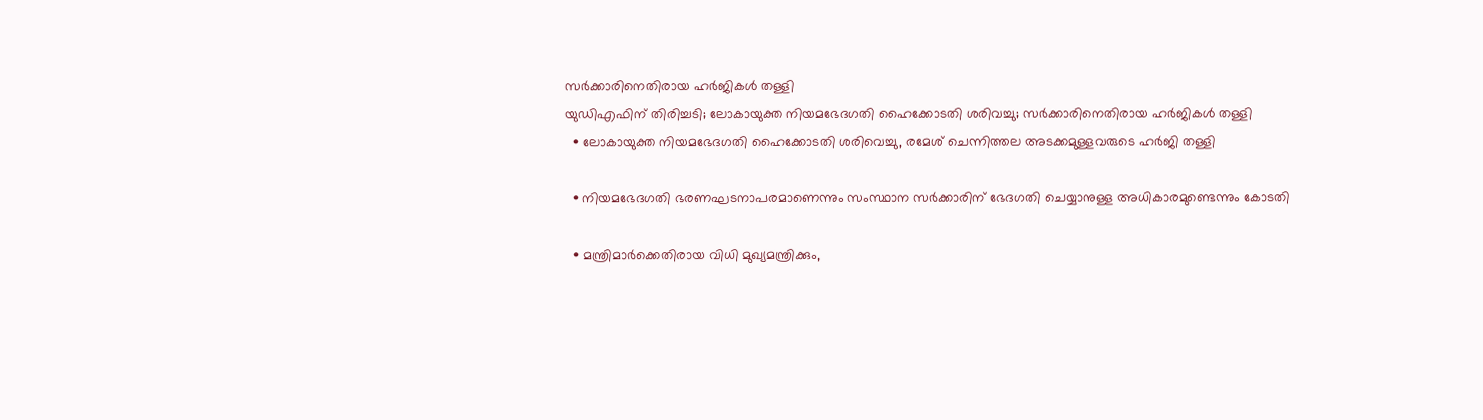സർക്കാരിനെതിരായ ഹർജികൾ തള്ളി
യുഡിഎഫിന് തിരിച്ചടി; ലോകായുക്ത നിയമഭേദഗതി ഹൈക്കോടതി ശരിവച്ചു; സർക്കാരിനെതിരായ ഹർജികൾ തള്ളി
  • ലോകായുക്ത നിയമഭേദഗതി ഹൈക്കോടതി ശരിവെച്ചു, രമേശ് ചെന്നിത്തല അടക്കമുള്ളവരുടെ ഹർജി തള്ളി

  • നിയമഭേദഗതി ഭരണഘടനാപരമാണെന്നും സംസ്ഥാന സർക്കാരിന് ഭേദഗതി ചെയ്യാനുള്ള അധികാരമുണ്ടെന്നും കോടതി

  • മന്ത്രിമാർക്കെതിരായ വിധി മുഖ്യമന്ത്രിക്കും,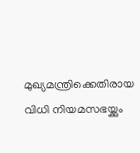മുഖ്യമന്ത്രിക്കെതിരായ വിധി നിയമസഭയ്ക്കും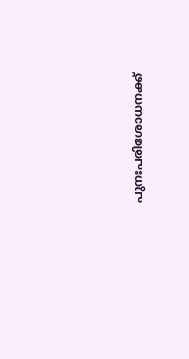പുനഃപരിശോധനക്ക്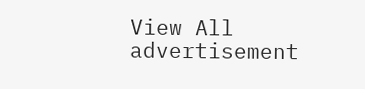View All
advertisement